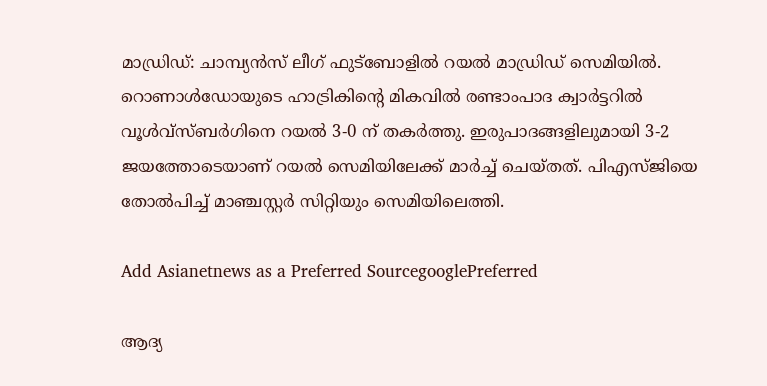മാഡ്രിഡ്: ചാമ്പ്യന്‍സ് ലീഗ് ഫുട്ബോളില്‍ റയല്‍ മാഡ്രിഡ് സെമിയില്‍. റൊണാള്‍ഡോയുടെ ഹാട്രികിന്റെ മികവില്‍ രണ്ടാംപാദ ക്വാര്‍ട്ടറില്‍ വൂള്‍വ്സ്ബര്‍ഗിനെ റയല്‍ 3-0 ന് തകര്‍ത്തു. ഇരുപാദങ്ങളിലുമായി 3-2 ജയത്തോടെയാണ് റയല്‍ സെമിയിലേക്ക് മാര്‍ച്ച് ചെയ്തത്. പിഎസ്ജിയെ തോല്‍പിച്ച് മാഞ്ചസ്റ്റര്‍ സിറ്റിയും സെമിയിലെത്തി.

Add Asianetnews as a Preferred SourcegooglePreferred

ആദ്യ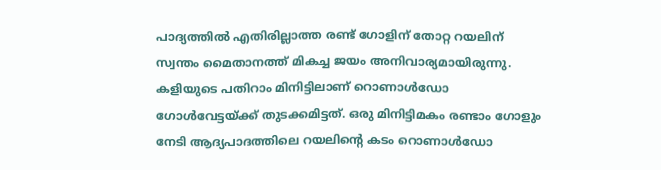പാദ്യത്തില്‍ എതിരില്ലാത്ത രണ്ട് ഗോളിന് തോറ്റ റയലിന് സ്വന്തം മൈതാനത്ത് മികച്ച ജയം അനിവാര്യമായിരുന്നു. കളിയുടെ പതിറാം മിനിട്ടിലാണ് റൊണാള്‍ഡോ ഗോള്‍വേട്ടയ്ക്ക് തുടക്കമിട്ടത്. ഒരു മിനിട്ടിമകം രണ്ടാം ഗോളും നേടി ആദ്യപാദത്തിലെ റയലിന്റെ കടം റൊണാള്‍ഡോ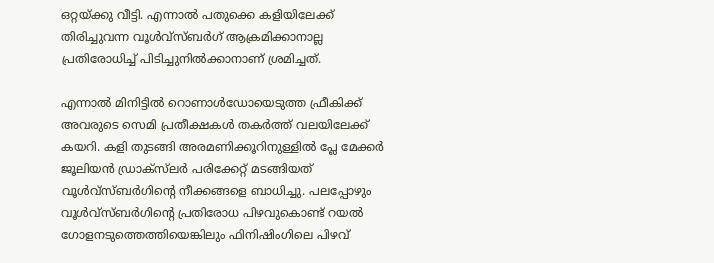ഒറ്റയ്ക്കു വീട്ടി. എന്നാല്‍ പതുക്കെ കളിയിലേക്ക് തിരിച്ചുവന്ന വൂള്‍വ്സ്ബര്‍ഗ് ആക്രമിക്കാനാല്ല പ്രതിരോധിച്ച് പിടിച്ചുനില്‍ക്കാനാണ് ശ്രമിച്ചത്.

എന്നാല്‍ മിനിട്ടില്‍ റൊണാള്‍ഡോയെടുത്ത ഫ്രീകിക്ക് അവരുടെ സെമി പ്രതീക്ഷകള്‍ തകര്‍ത്ത് വലയിലേക്ക് കയറി. കളി തുടങ്ങി അരമണിക്കൂറിനുള്ളില്‍ പ്ലേ മേക്കര്‍ ജൂലിയന്‍ ഡ‍്രാക്‌സ്‌ലര്‍ പരിക്കേറ്റ് മടങ്ങിയത് വൂള്‍വ്സ്ബര്‍ഗിന്റെ നീക്കങ്ങളെ ബാധിച്ചു. പലപ്പോഴും വൂള്‍വ്സ്ബര്‍ഗിന്റെ പ്രതിരോധ പിഴവുകൊണ്ട് റയല്‍ ഗോളനടുത്തെത്തിയെങ്കിലും ഫിനിഷിംഗിലെ പിഴവ്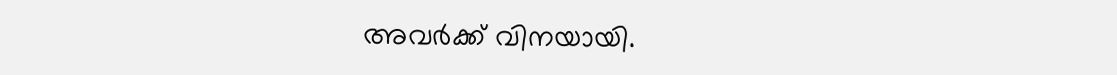അവര്‍ക്ക് വിനയായി.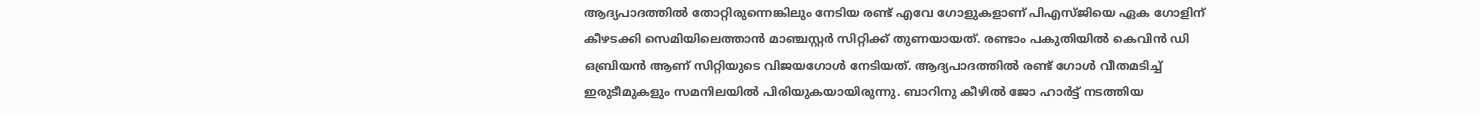ആദ്യപാദത്തില്‍ തോറ്റിരുന്നെങ്കിലും നേടിയ രണ്ട് എവേ ഗോളുകളാണ് പിഎസ്‌ജിയെ ഏക ഗോളിന് കീഴടക്കി സെമിയിലെത്താന്‍ മാഞ്ചസ്റ്റര്‍ സിറ്റിക്ക് തുണയായത്. രണ്ടാം പകുതിയില്‍ കെവിന്‍ ഡി ഒബ്രിയന്‍ ആണ് സിറ്റിയുടെ വിജയഗോള്‍ നേടിയത്. ആദ്യപാദത്തില്‍ രണ്ട് ഗോള്‍ വീതമടിച്ച് ഇരുടീമുകളും സമനിലയില്‍ പിരിയുകയായിരുന്നു. ബാറിനു കീഴില്‍ ജോ ഹാര്‍ട്ട് നടത്തിയ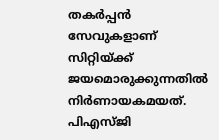തകര്‍പ്പന്‍ സേവുകളാണ് സിറ്റിയ്ക്ക് ജയമൊരുക്കുന്നതില്‍ നിര്‍ണായകമയത്. പിഎസ്ജി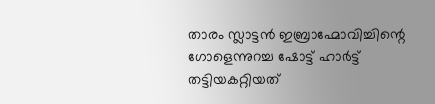താരം സ്ലാട്ടന്‍ ഇബ്രാഹ്മോവിച്ചിന്റെ ഗോളെന്നുറച്ച ഷോട്ട് ഹാര്‍ട്ട് തട്ടിയകറ്റിയത്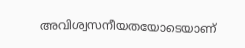അവിശ്വസനീയതയോടെയാണ്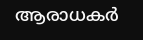ആരാധകര്‍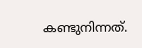കണ്ടുനിന്നത്.